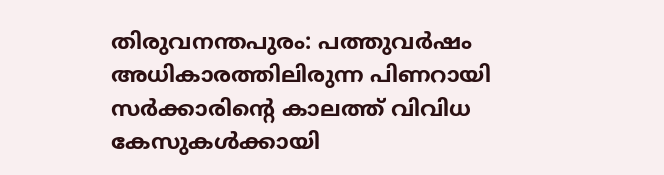തിരുവനന്തപുരം: പത്തുവർഷം അധികാരത്തിലിരുന്ന പിണറായി സർക്കാരിന്റെ കാലത്ത് വിവിധ കേസുകൾക്കായി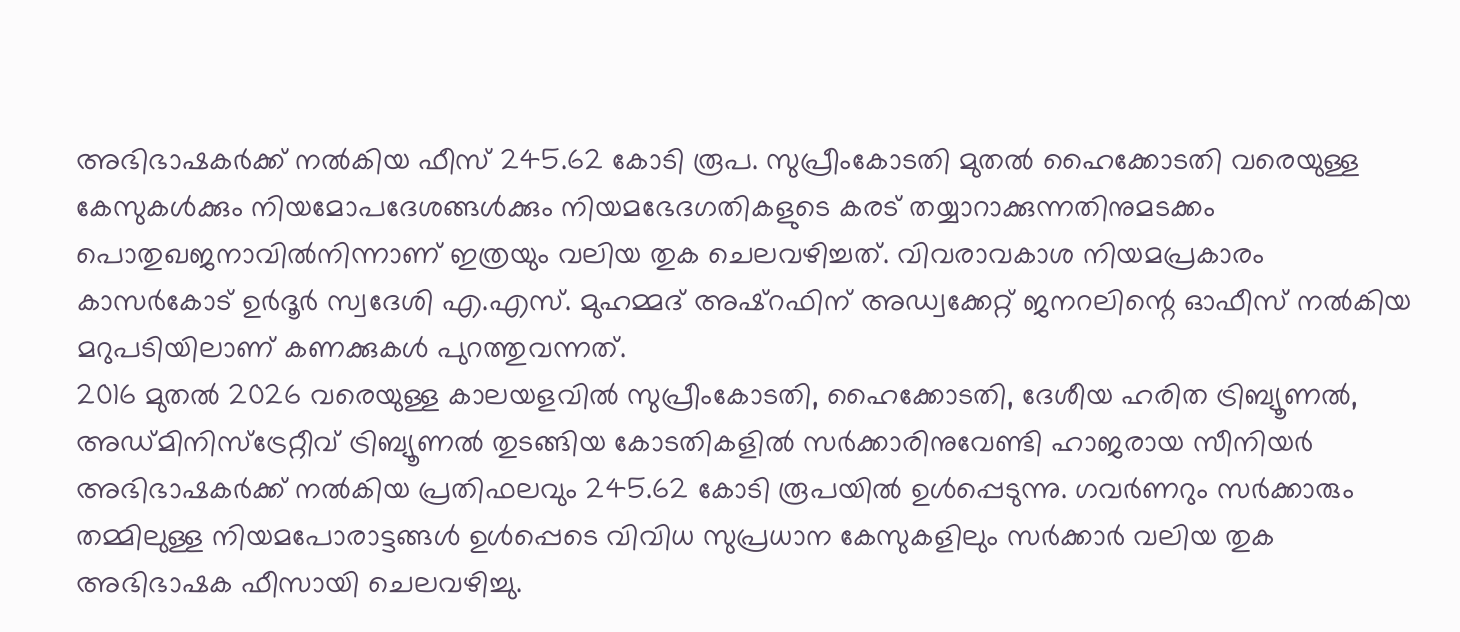അഭിഭാഷകർക്ക് നൽകിയ ഫീസ് 245.62 കോടി രൂപ. സുപ്രീംകോടതി മുതൽ ഹൈക്കോടതി വരെയുള്ള കേസുകൾക്കും നിയമോപദേശങ്ങൾക്കും നിയമഭേദഗതികളുടെ കരട് തയ്യാറാക്കുന്നതിനുമടക്കം പൊതുഖജനാവിൽനിന്നാണ് ഇത്രയും വലിയ തുക ചെലവഴിച്ചത്. വിവരാവകാശ നിയമപ്രകാരം കാസർകോട് ഉർദൂർ സ്വദേശി എ.എസ്. മുഹമ്മദ് അഷ്റഫിന് അഡ്വക്കേറ്റ് ജനറലിന്റെ ഓഫീസ് നൽകിയ മറുപടിയിലാണ് കണക്കുകൾ പുറത്തുവന്നത്.
2016 മുതൽ 2026 വരെയുള്ള കാലയളവിൽ സുപ്രീംകോടതി, ഹൈക്കോടതി, ദേശീയ ഹരിത ട്രിബ്യൂണൽ, അഡ്മിനിസ്ട്രേറ്റീവ് ട്രിബ്യൂണൽ തുടങ്ങിയ കോടതികളിൽ സർക്കാരിനുവേണ്ടി ഹാജരായ സീനിയർ അഭിഭാഷകർക്ക് നൽകിയ പ്രതിഫലവും 245.62 കോടി രൂപയിൽ ഉൾപ്പെടുന്നു. ഗവർണറും സർക്കാരും തമ്മിലുള്ള നിയമപോരാട്ടങ്ങൾ ഉൾപ്പെടെ വിവിധ സുപ്രധാന കേസുകളിലും സർക്കാർ വലിയ തുക അഭിഭാഷക ഫീസായി ചെലവഴിച്ചു.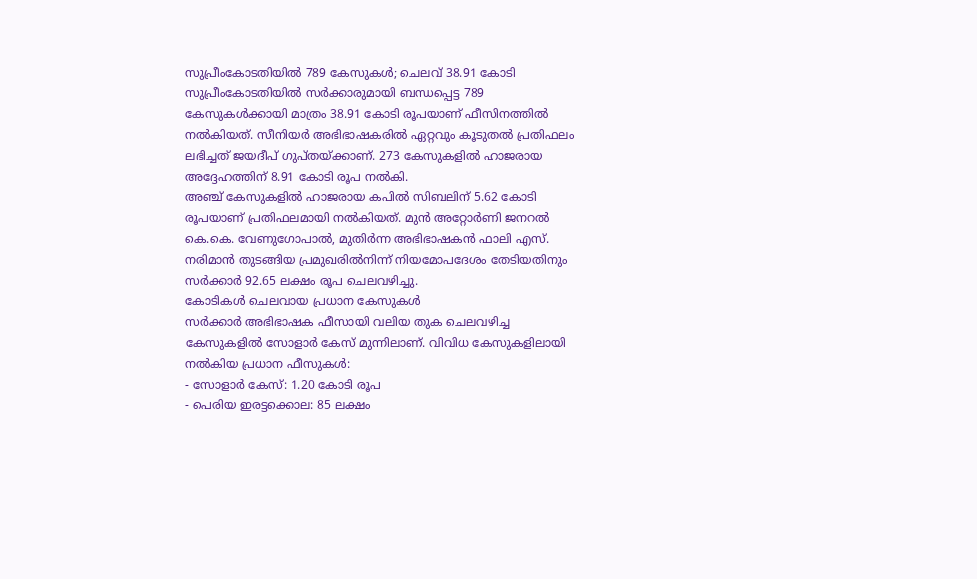സുപ്രീംകോടതിയിൽ 789 കേസുകൾ; ചെലവ് 38.91 കോടി
സുപ്രീംകോടതിയിൽ സർക്കാരുമായി ബന്ധപ്പെട്ട 789 കേസുകൾക്കായി മാത്രം 38.91 കോടി രൂപയാണ് ഫീസിനത്തിൽ നൽകിയത്. സീനിയർ അഭിഭാഷകരിൽ ഏറ്റവും കൂടുതൽ പ്രതിഫലം ലഭിച്ചത് ജയദീപ് ഗുപ്തയ്ക്കാണ്. 273 കേസുകളിൽ ഹാജരായ അദ്ദേഹത്തിന് 8.91 കോടി രൂപ നൽകി.
അഞ്ച് കേസുകളിൽ ഹാജരായ കപിൽ സിബലിന് 5.62 കോടി രൂപയാണ് പ്രതിഫലമായി നൽകിയത്. മുൻ അറ്റോർണി ജനറൽ കെ.കെ. വേണുഗോപാൽ, മുതിർന്ന അഭിഭാഷകൻ ഫാലി എസ്. നരിമാൻ തുടങ്ങിയ പ്രമുഖരിൽനിന്ന് നിയമോപദേശം തേടിയതിനും സർക്കാർ 92.65 ലക്ഷം രൂപ ചെലവഴിച്ചു.
കോടികൾ ചെലവായ പ്രധാന കേസുകൾ
സർക്കാർ അഭിഭാഷക ഫീസായി വലിയ തുക ചെലവഴിച്ച കേസുകളിൽ സോളാർ കേസ് മുന്നിലാണ്. വിവിധ കേസുകളിലായി നൽകിയ പ്രധാന ഫീസുകൾ:
- സോളാർ കേസ്: 1.20 കോടി രൂപ
- പെരിയ ഇരട്ടക്കൊല: 85 ലക്ഷം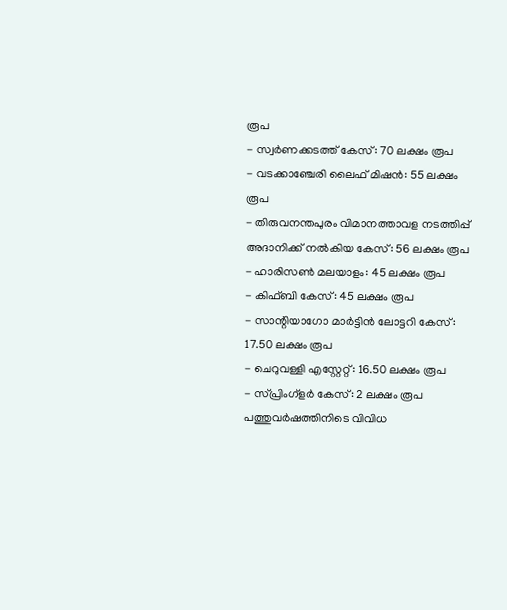രൂപ
- സ്വർണക്കടത്ത് കേസ്: 70 ലക്ഷം രൂപ
- വടക്കാഞ്ചേരി ലൈഫ് മിഷൻ: 55 ലക്ഷം രൂപ
- തിരുവനന്തപുരം വിമാനത്താവള നടത്തിപ്പ് അദാനിക്ക് നൽകിയ കേസ്: 56 ലക്ഷം രൂപ
- ഹാരിസൺ മലയാളം: 45 ലക്ഷം രൂപ
- കിഫ്ബി കേസ്: 45 ലക്ഷം രൂപ
- സാന്റിയാഗോ മാർട്ടിൻ ലോട്ടറി കേസ്: 17.50 ലക്ഷം രൂപ
- ചെറുവള്ളി എസ്റ്റേറ്റ്: 16.50 ലക്ഷം രൂപ
- സ്പ്രിംഗ്ളർ കേസ്: 2 ലക്ഷം രൂപ
പത്തുവർഷത്തിനിടെ വിവിധ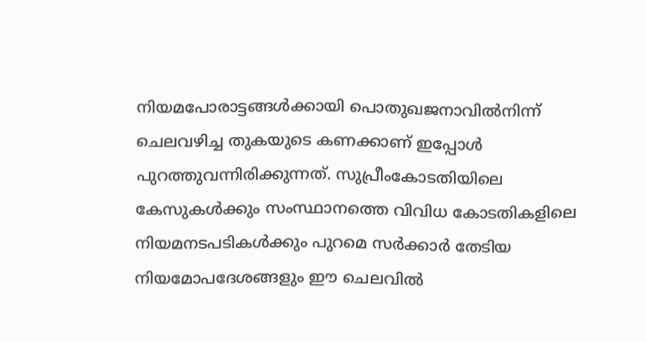നിയമപോരാട്ടങ്ങൾക്കായി പൊതുഖജനാവിൽനിന്ന് ചെലവഴിച്ച തുകയുടെ കണക്കാണ് ഇപ്പോൾ പുറത്തുവന്നിരിക്കുന്നത്. സുപ്രീംകോടതിയിലെ കേസുകൾക്കും സംസ്ഥാനത്തെ വിവിധ കോടതികളിലെ നിയമനടപടികൾക്കും പുറമെ സർക്കാർ തേടിയ നിയമോപദേശങ്ങളും ഈ ചെലവിൽ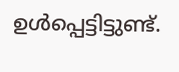ഉൾപ്പെട്ടിട്ടുണ്ട്.